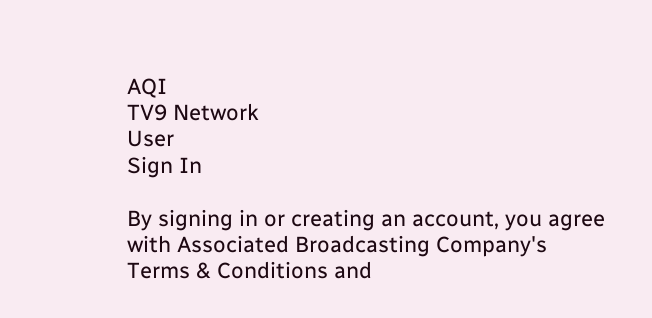AQI
TV9 Network
User
Sign In

By signing in or creating an account, you agree with Associated Broadcasting Company's Terms & Conditions and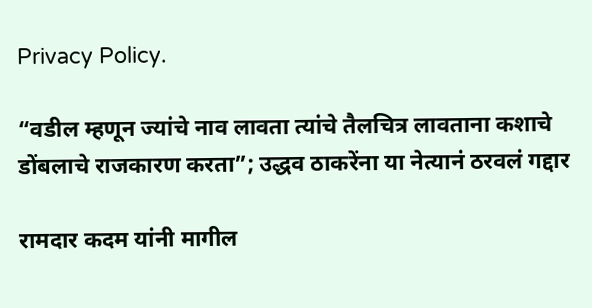Privacy Policy.

“वडील म्हणून ज्यांचे नाव लावता त्यांचे तैलचित्र लावताना कशाचे डोंबलाचे राजकारण करता”; उद्धव ठाकरेंना या नेत्यानं ठरवलं गद्दार

रामदार कदम यांनी मागील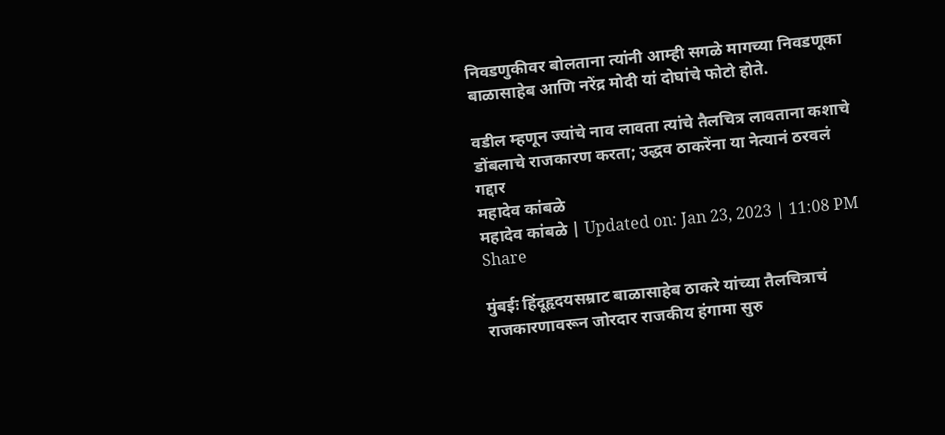निवडणुकीवर बोलताना त्यांनी आम्ही सगळे मागच्या निवडणूका बाळासाहेब आणि नरेंद्र मोदी यां दोघांचे फोटो होते.

वडील म्हणून ज्यांचे नाव लावता त्यांचे तैलचित्र लावताना कशाचे डोंबलाचे राजकारण करता; उद्धव ठाकरेंना या नेत्यानं ठरवलं गद्दार
महादेव कांबळे
महादेव कांबळे | Updated on: Jan 23, 2023 | 11:08 PM
Share

मुंबईः हिंदूहृदयसम्राट बाळासाहेब ठाकरे यांच्या तैलचित्राचं राजकारणावरून जोरदार राजकीय हंगामा सुरु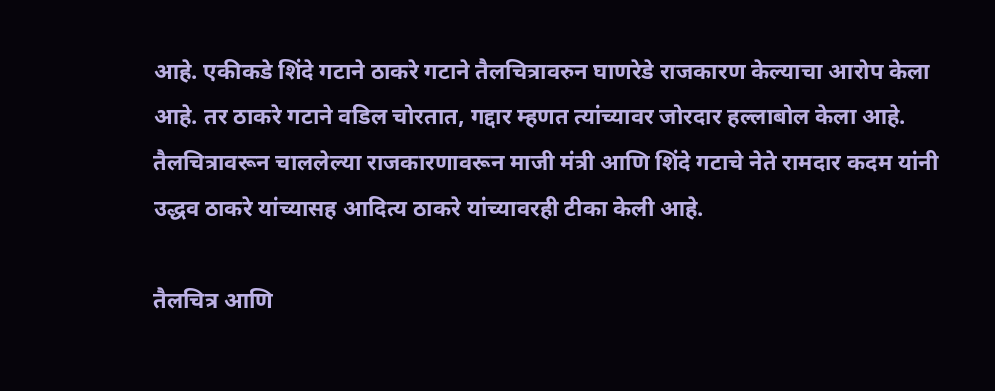आहे. एकीकडे शिंदे गटाने ठाकरे गटाने तैलचित्रावरुन घाणरेडे राजकारण केल्याचा आरोप केला आहे. तर ठाकरे गटाने वडिल चोरतात, गद्दार म्हणत त्यांच्यावर जोरदार हल्लाबोल केला आहे. तैलचित्रावरून चाललेल्या राजकारणावरून माजी मंत्री आणि शिंदे गटाचे नेते रामदार कदम यांनी उद्धव ठाकरे यांच्यासह आदित्य ठाकरे यांच्यावरही टीका केली आहे.

तैलचित्र आणि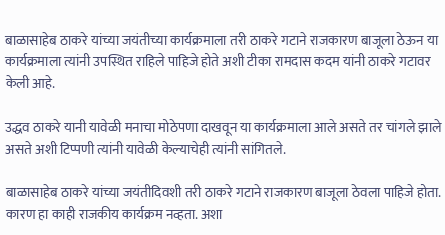बाळासाहेब ठाकरे यांच्या जयंतीच्या कार्यक्रमाला तरी ठाकरे गटाने राजकारण बाजूला ठेऊन या कार्यक्रमाला त्यांनी उपस्थित राहिले पाहिजे होते अशी टीका रामदास कदम यांनी ठाकरे गटावर केली आहे.

उद्धव ठाकरे यानी यावेळी मनाचा मोठेपणा दाखवून या कार्यक्रमाला आले असते तर चांगले झाले असते अशी टिप्पणी त्यांनी यावेळी केल्याचेही त्यांनी सांगितले.

बाळासाहेब ठाकरे यांच्या जयंतीदिवशी तरी ठाकरे गटाने राजकारण बाजूला ठेवला पाहिजे होता. कारण हा काही राजकीय कार्यक्रम नव्हता. अशा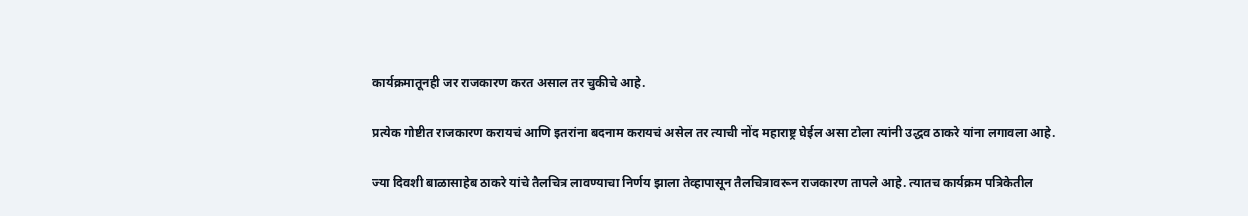कार्यक्रमातूनही जर राजकारण करत असाल तर चुकीचे आहे.

प्रत्येक गोष्टीत राजकारण करायचं आणि इतरांना बदनाम करायचं असेल तर त्याची नोंद महाराष्ट्र घेईल असा टोला त्यांनी उद्धव ठाकरे यांना लगावला आहे.

ज्या दिवशी बाळासाहेब ठाकरे यांचे तैलचित्र लावण्याचा निर्णय झाला तेव्हापासून तैलचित्रावरून राजकारण तापले आहे. त्यातच कार्यक्रम पत्रिकेतील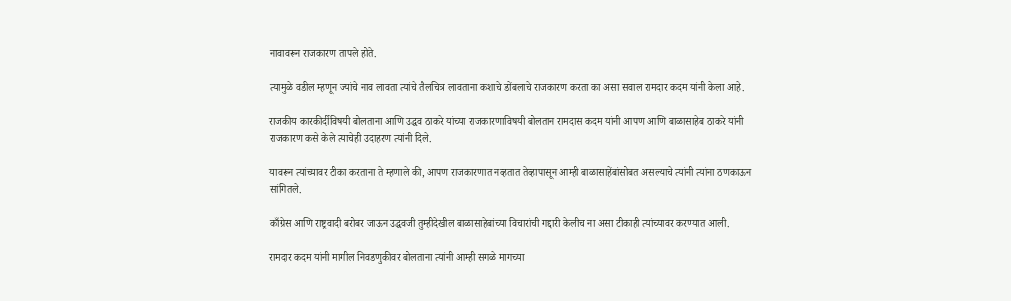नावावरून राजकारण तापले होते.

त्यामुळे वडील म्हणून ज्यांचे नाव लावता त्यांचे तैलचित्र लावताना कशाचे डोंबलाचे राजकारण करता का असा सवाल रामदार कदम यांनी केला आहे.

राजकीय कारकीर्दीविषयी बोलताना आणि उद्धव ठाकरे यांच्या राजकारणाविषयी बोलतान रामदास कदम यांनी आपण आणि बाळासाहेब ठाकरे यांनी राजकारण कसे केले त्याचेही उदाहरण त्यांनी दिले.

यावरून त्यांच्यावर टीका करताना ते म्हणाले की, आपण राजकारणात नव्हतात तेव्हापासून आम्ही बाळासाहेंबांसोबत असल्याचे त्यांनी त्यांना ठणकाऊन सांगितले.

काँग्रेस आणि राष्ट्रवादी बरोबर जाऊन उद्धवजी तुम्हीदेखील बाळासाहेबांच्या विचारांची गद्दारी केलीच ना असा टीकाही त्यांच्यावर करण्यात आली.

रामदार कदम यांनी मागील निवडणुकीवर बोलताना त्यांनी आम्ही सगळे मागच्या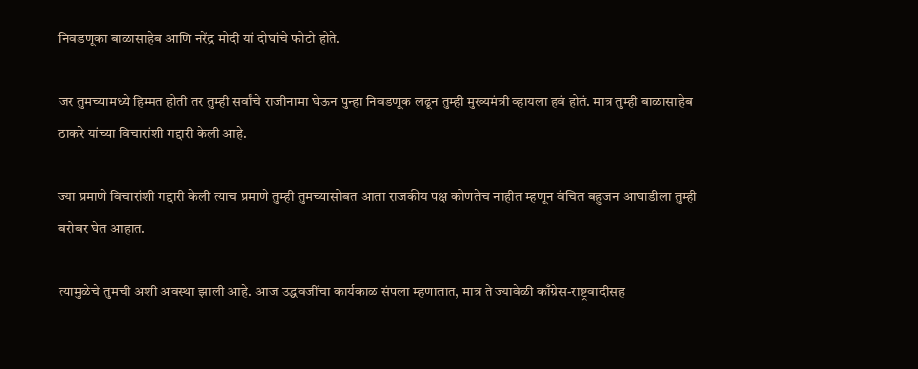निवडणूका बाळासाहेब आणि नरेंद्र मोदी यां दोघांचे फोटो होते.

जर तुमच्यामध्ये हिम्मत होती तर तुम्ही सर्वांचे राजीनामा घेऊन पुन्हा निवडणूक लढून तुम्ही मुख्यमंत्री व्हायला हवं होतं. मात्र तुम्ही बाळासाहेब ठाकरे यांच्या विचारांशी गद्दारी केली आहे.

ज्या प्रमाणे विचारांशी गद्दारी केली त्याच प्रमाणे तुम्ही तुमच्यासोबत आता राजकीय पक्ष कोणतेच नाहीत म्हणून वंचित बहुजन आघाडीला तुम्ही बरोबर घेत आहात.

त्यामुळेचे तुमची अशी अवस्था झाली आहे. आज उद्धवजींचा कार्यकाळ संपला म्हणातात, मात्र ते ज्यावेळी काँग्रेस-राष्ट्रवादीसह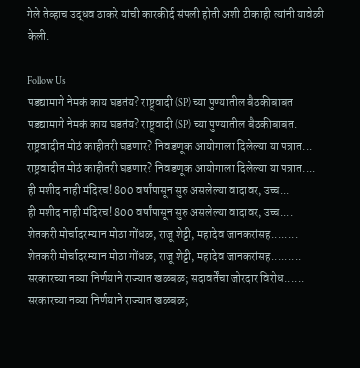गेले तेव्हाच उद्धव ठाकरे यांची कारकीर्द संपली होती अशी टीकाही त्यांनी यावेळी केली.

Follow Us
पडद्यामागे नेमकं काय घडतंय? राष्ट्र्वादी (SP) च्या पुण्यातील बैठकीबाबत
पडद्यामागे नेमकं काय घडतंय? राष्ट्र्वादी (SP) च्या पुण्यातील बैठकीबाबत.
राष्ट्रवादीत मोठं काहीतरी घडणार? निवडणूक आयोगाला दिलेल्या या पत्रात...
राष्ट्रवादीत मोठं काहीतरी घडणार? निवडणूक आयोगाला दिलेल्या या पत्रात....
ही मशीद नाही मंदिरच! 800 वर्षांपासून सुरु असलेल्या वादावर, उच्च...
ही मशीद नाही मंदिरच! 800 वर्षांपासून सुरु असलेल्या वादावर, उच्च....
शेतकरी मोर्चादरम्यान मोठा गोंधळ, राजू शेट्टी, महादेव जानकरांसह........
शेतकरी मोर्चादरम्यान मोठा गोंधळ, राजू शेट्टी, महादेव जानकरांसह.........
सरकारच्या नव्या निर्णयाने राज्यात खळबळ; सदावर्तेंचा जोरदार विरोध......
सरकारच्या नव्या निर्णयाने राज्यात खळबळ;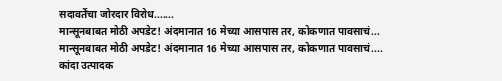सदावर्तेंचा जोरदार विरोध.......
मान्सूनबाबत मोठी अपडेट! अंदमानात 16 मेच्या आसपास तर, कोकणात पावसाचं...
मान्सूनबाबत मोठी अपडेट! अंदमानात 16 मेच्या आसपास तर, कोकणात पावसाचं....
कांदा उत्पादक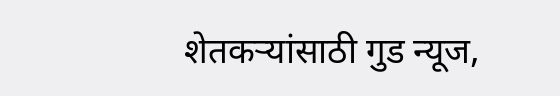शेतकऱ्यांसाठी गुड न्यूज,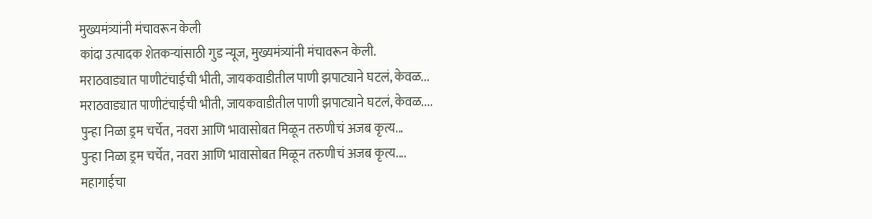मुख्यमंत्र्यांनी मंचावरून केली
कांदा उत्पादक शेतकऱ्यांसाठी गुड न्यूज, मुख्यमंत्र्यांनी मंचावरून केली.
मराठवाड्यात पाणीटंचाईची भीती, जायकवाडीतील पाणी झपाट्याने घटलं, केवळ...
मराठवाड्यात पाणीटंचाईची भीती, जायकवाडीतील पाणी झपाट्याने घटलं, केवळ....
पुन्हा निळा ड्रम चर्चेत, नवरा आणि भावासोबत मिळून तरुणीचं अजब कृत्य...
पुन्हा निळा ड्रम चर्चेत, नवरा आणि भावासोबत मिळून तरुणीचं अजब कृत्य....
महागाईचा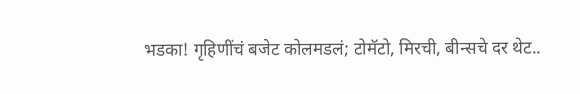भडका! गृहिणींचं बजेट कोलमडलं; टोमॅटो, मिरची, बीन्सचे दर थेट..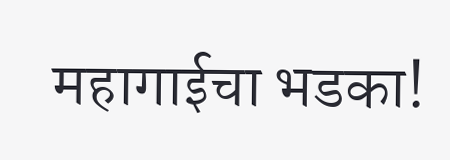महागाईचा भडका!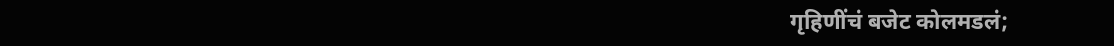गृहिणींचं बजेट कोलमडलं;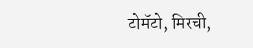टोमॅटो, मिरची,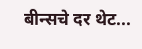बीन्सचे दर थेट...